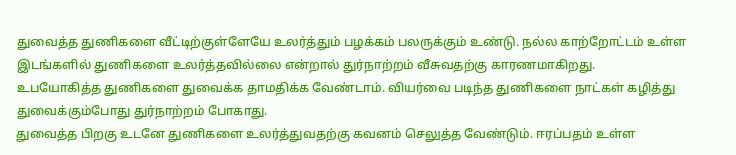துவைத்த துணிகளை வீட்டிற்குள்ளேயே உலர்த்தும் பழக்கம் பலருக்கும் உண்டு. நல்ல காற்றோட்டம் உள்ள இடங்களில் துணிகளை உலர்த்தவில்லை என்றால் துர்நாற்றம் வீசுவதற்கு காரணமாகிறது.
உபயோகித்த துணிகளை துவைக்க தாமதிக்க வேண்டாம். வியர்வை படிந்த துணிகளை நாட்கள் கழித்து துவைக்கும்போது துர்நாற்றம் போகாது.
துவைத்த பிறகு உடனே துணிகளை உலர்த்துவதற்கு கவனம் செலுத்த வேண்டும். ஈரப்பதம் உள்ள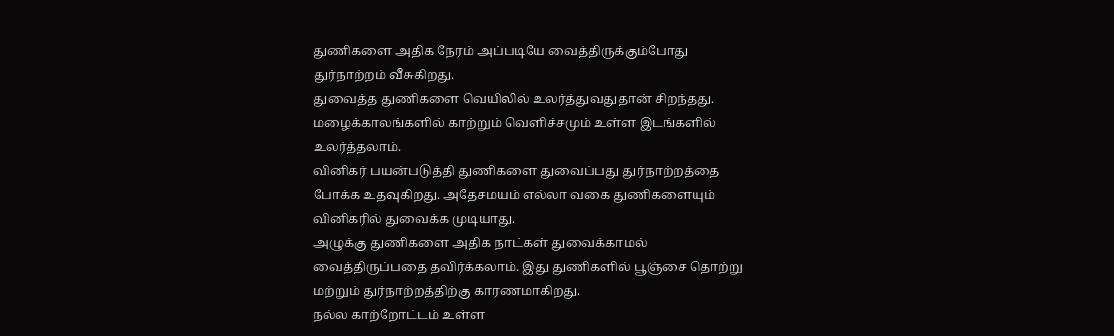துணிகளை அதிக நேரம் அப்படியே வைத்திருக்கும்போது துர்நாற்றம் வீசுகிறது.
துவைத்த துணிகளை வெயிலில் உலர்த்துவதுதான் சிறந்தது. மழைக்காலங்களில் காற்றும் வெளிச்சமும் உள்ள இடங்களில் உலர்த்தலாம்.
வினிகர் பயன்படுத்தி துணிகளை துவைப்பது துர்நாற்றத்தை போக்க உதவுகிறது. அதேசமயம் எல்லா வகை துணிகளையும் வினிகரில் துவைக்க முடியாது.
அழுக்கு துணிகளை அதிக நாட்கள் துவைக்காமல் வைத்திருப்பதை தவிர்க்கலாம். இது துணிகளில் பூஞ்சை தொற்று மற்றும் துர்நாற்றத்திற்கு காரணமாகிறது.
நல்ல காற்றோட்டம் உள்ள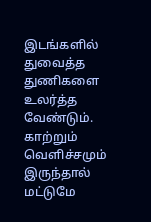இடங்களில் துவைத்த துணிகளை உலர்த்த வேண்டும். காற்றும் வெளிச்சமும் இருந்தால் மட்டுமே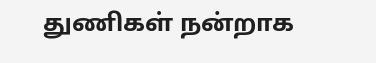துணிகள் நன்றாக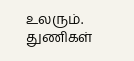உலரும்.
துணிகள்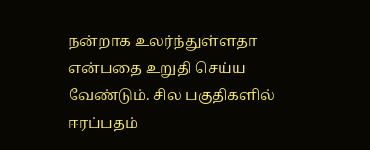நன்றாக உலர்ந்துள்ளதா என்பதை உறுதி செய்ய வேண்டும். சில பகுதிகளில் ஈரப்பதம்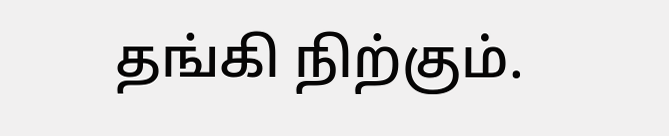தங்கி நிற்கும்.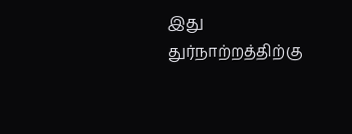இது துர்நாற்றத்திற்கு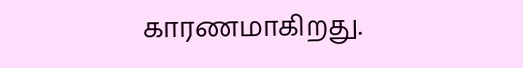காரணமாகிறது.